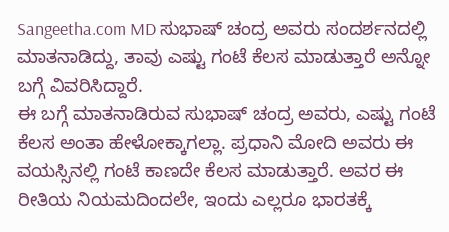Sangeetha.com MD ಸುಭಾಷ್ ಚಂದ್ರ ಅವರು ಸಂದರ್ಶನದಲ್ಲಿ ಮಾತನಾಡಿದ್ದು, ತಾವು ಎಷ್ಟು ಗಂಟೆ ಕೆಲಸ ಮಾಡುತ್ತಾರೆ ಅನ್ನೋ ಬಗ್ಗೆ ವಿವರಿಸಿದ್ದಾರೆ.
ಈ ಬಗ್ಗೆ ಮಾತನಾಡಿರುವ ಸುಭಾಷ್ ಚಂದ್ರ ಅವರು, ಎಷ್ಟು ಗಂಟೆ ಕೆಲಸ ಅಂತಾ ಹೇಳೋಕ್ಕಾಗಲ್ಲಾ. ಪ್ರಧಾನಿ ಮೋದಿ ಅವರು ಈ ವಯಸ್ಸಿನಲ್ಲಿ ಗಂಟೆ ಕಾಣದೇ ಕೆಲಸ ಮಾಡುತ್ತಾರೆ. ಅವರ ಈ ರೀತಿಯ ನಿಯಮದಿಂದಲೇ, ಇಂದು ಎಲ್ಲರೂ ಭಾರತಕ್ಕೆ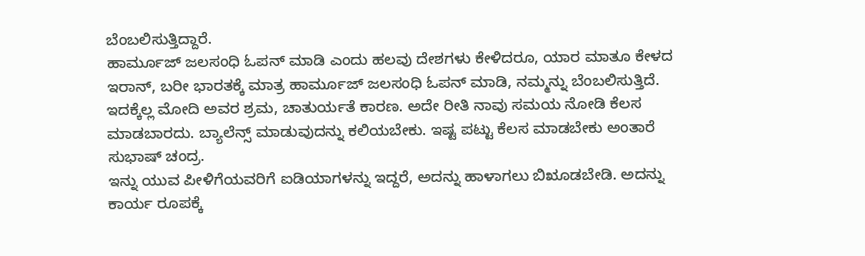ಬೆಂಬಲಿಸುತ್ತಿದ್ದಾರೆ.
ಹಾರ್ಮೂಜ್ ಜಲಸಂಧಿ ಓಪನ್ ಮಾಡಿ ಎಂದು ಹಲವು ದೇಶಗಳು ಕೇಳಿದರೂ, ಯಾರ ಮಾತೂ ಕೇಳದ ಇರಾನ್, ಬರೀ ಭಾರತಕ್ಕೆ ಮಾತ್ರ ಹಾರ್ಮೂಜ್ ಜಲಸಂಧಿ ಓಪನ್ ಮಾಡಿ, ನಮ್ಮನ್ನು ಬೆಂಬಲಿಸುತ್ತಿದೆ. ಇದಕ್ಕೆಲ್ಲ ಮೋದಿ ಅವರ ಶ್ರಮ, ಚಾತುರ್ಯತೆ ಕಾರಣ. ಅದೇ ರೀತಿ ನಾವು ಸಮಯ ನೋಡಿ ಕೆಲಸ ಮಾಡಬಾರದು. ಬ್ಯಾಲೆನ್ಸ್ ಮಾಡುವುದನ್ನು ಕಲಿಯಬೇಕು. ಇಷ್ಟ ಪಟ್ಟು ಕೆಲಸ ಮಾಡಬೇಕು ಅಂತಾರೆ ಸುಭಾಷ್ ಚಂದ್ರ.
ಇನ್ನು ಯುವ ಪೀಳಿಗೆಯವರಿಗೆ ಐಡಿಯಾಗಳನ್ನು ಇದ್ದರೆ, ಅದನ್ನು ಹಾಳಾಗಲು ಬಿೠಡಬೇಡಿ. ಅದನ್ನು ಕಾರ್ಯ ರೂಪಕ್ಕೆ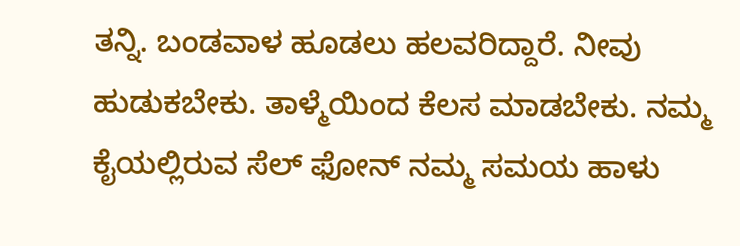ತನ್ನಿ. ಬಂಡವಾಳ ಹೂಡಲು ಹಲವರಿದ್ದಾರೆ. ನೀವು ಹುಡುಕಬೇಕು. ತಾಳ್ಮೆಯಿಂದ ಕೆಲಸ ಮಾಡಬೇಕು. ನಮ್ಮ ಕೈಯಲ್ಲಿರುವ ಸೆಲ್ ಫೋನ್ ನಮ್ಮ ಸಮಯ ಹಾಳು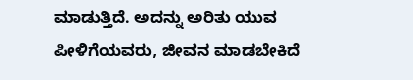ಮಾಡುತ್ತಿದೆ. ಅದನ್ನು ಅರಿತು ಯುವ ಪೀಳಿಗೆಯವರು, ಜೀವನ ಮಾಡಬೇಕಿದೆ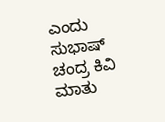ಎಂದು ಸುಭಾಷ್ ಚಂದ್ರ ಕಿವಿ ಮಾತು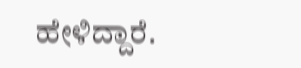ಹೇಳಿದ್ದಾರೆ.